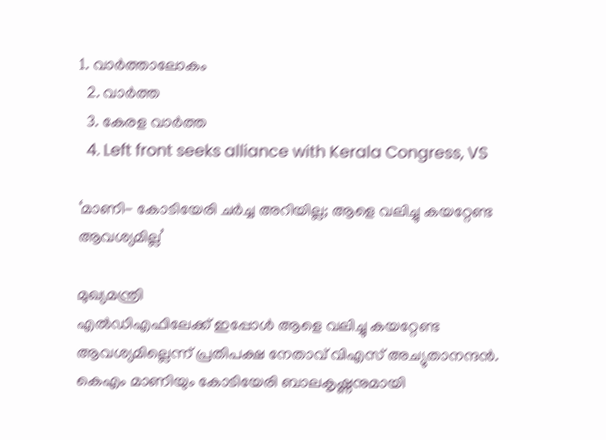1. വാര്‍ത്താലോകം
  2. വാര്‍ത്ത
  3. കേരള വാര്‍ത്ത
  4. Left front seeks alliance with Kerala Congress, VS

‘മാണി- കോടിയേരി ചര്‍ച്ച അറിയില്ല; ആളെ വലിച്ചു കയറ്റേണ്ട ആവശ്യമില്ല’

മുഖ്യമന്ത്രി
എല്‍ഡിഎഫിലേക്ക് ഇപ്പോള്‍ ആളെ വലിച്ചു കയറ്റേണ്ട ആവശ്യമില്ലെന്ന് പ്രതിപക്ഷ നേതാവ് വിഎസ് അച്യുതാനന്ദന്‍. കെഎം മാണിയും കോടിയേരി ബാലകൃഷ്ണനുമായി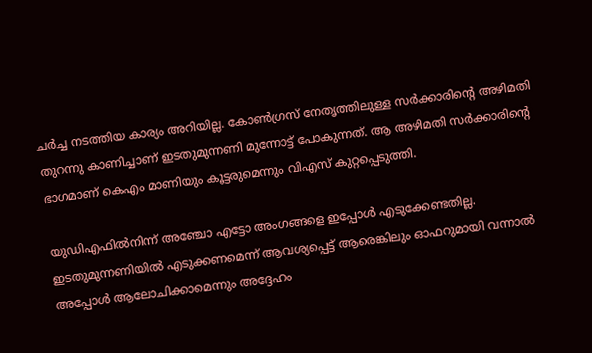ചര്‍ച്ച നടത്തിയ കാര്യം അറിയില്ല. കോണ്‍ഗ്രസ് നേതൃത്തിലുള്ള സര്‍ക്കാരിന്റെ അഴിമതി തുറന്നു കാണിച്ചാണ് ഇടതുമുന്നണി മുന്നോട്ട് പോകുന്നത്. ആ അഴിമതി സര്‍ക്കാരിന്റെ ഭാഗമാണ് കെഎം മാണിയും കൂട്ടരുമെന്നും വിഎസ് കുറ്റപ്പെടുത്തി.

യുഡിഎഫില്‍നിന്ന് അഞ്ചോ എട്ടോ അംഗങ്ങളെ ഇപ്പോള്‍ എടുക്കേണ്ടതില്ല. ഇടതുമുന്നണിയില്‍ എടുക്കണമെന്ന് ആവശ്യപ്പെട്ട് ആരെങ്കിലും ഓഫറുമായി വന്നാല്‍ അപ്പോള്‍ ആലോചിക്കാമെന്നും അദ്ദേഹം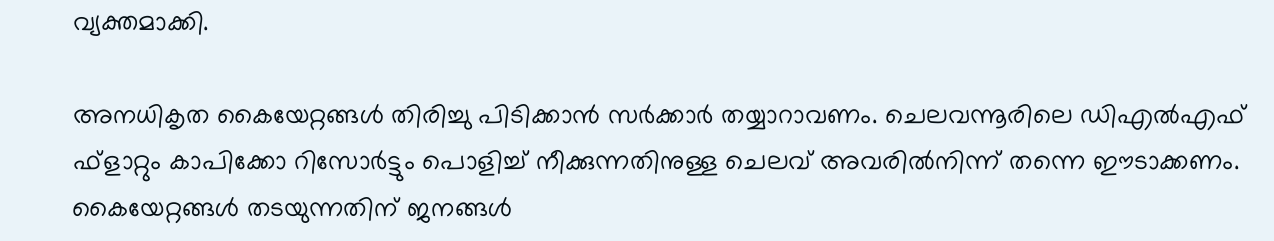വ്യക്തമാക്കി.

അനധികൃത കൈയേറ്റങ്ങള്‍ തിരിച്ചു പിടിക്കാന്‍ സര്‍ക്കാര്‍ തയ്യാറാവണം. ചെലവന്നൂരിലെ ഡിഎല്‍എഫ് ഫ്ളാറ്റും കാപിക്കോ റിസോര്‍ട്ടും പൊളിച്ച് നീക്കുന്നതിനുള്ള ചെലവ് അവരില്‍നിന്ന് തന്നെ ഈടാക്കണം. കൈയേറ്റങ്ങള്‍ തടയുന്നതിന് ജനങ്ങള്‍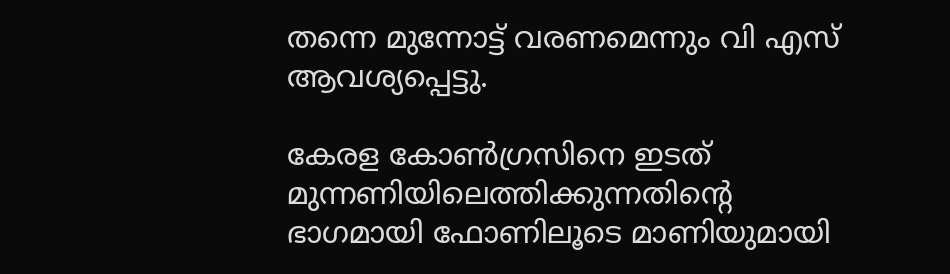തന്നെ മുന്നോട്ട് വരണമെന്നും വി എസ് ആവശ്യപ്പെട്ടു.

കേരള കോണ്‍ഗ്രസിനെ ഇടത് മുന്നണിയിലെത്തിക്കുന്നതിന്റെ ഭാഗമായി ഫോണിലൂടെ മാണിയുമായി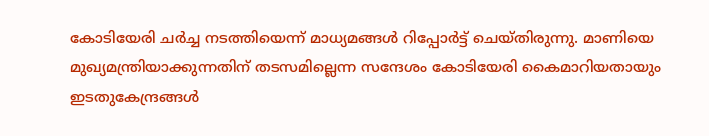കോടിയേരി ചര്‍ച്ച നടത്തിയെന്ന് മാധ്യമങ്ങള്‍ റിപ്പോര്‍ട്ട് ചെയ്തിരുന്നു. മാണിയെ മുഖ്യമന്ത്രിയാക്കുന്നതിന് തടസമില്ലെന്ന സന്ദേശം കോടിയേരി കൈമാറിയതായും ഇടതുകേന്ദ്രങ്ങള്‍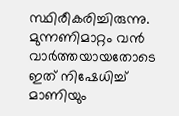സ്ഥിരീകരിച്ചിരുന്നു. മുന്നണിമാറ്റം വന്‍ വാര്‍ത്തയായതോടെ ഇത് നിഷേധിച്ച് മാ‍ണിയും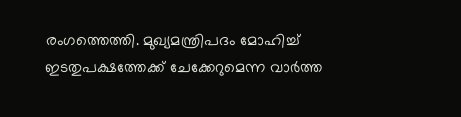രംഗത്തെത്തി. മുഖ്യമന്ത്രിപദം മോഹിച്ച് ഇടതുപക്ഷത്തേക്ക് ചേക്കേറുമെന്ന വാര്‍ത്ത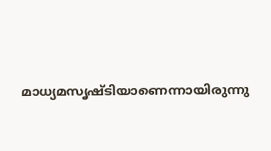മാധ്യമസൃഷ്ടിയാണെന്നായിരുന്നു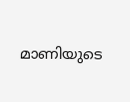മാണിയുടെ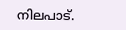നിലപാട്.